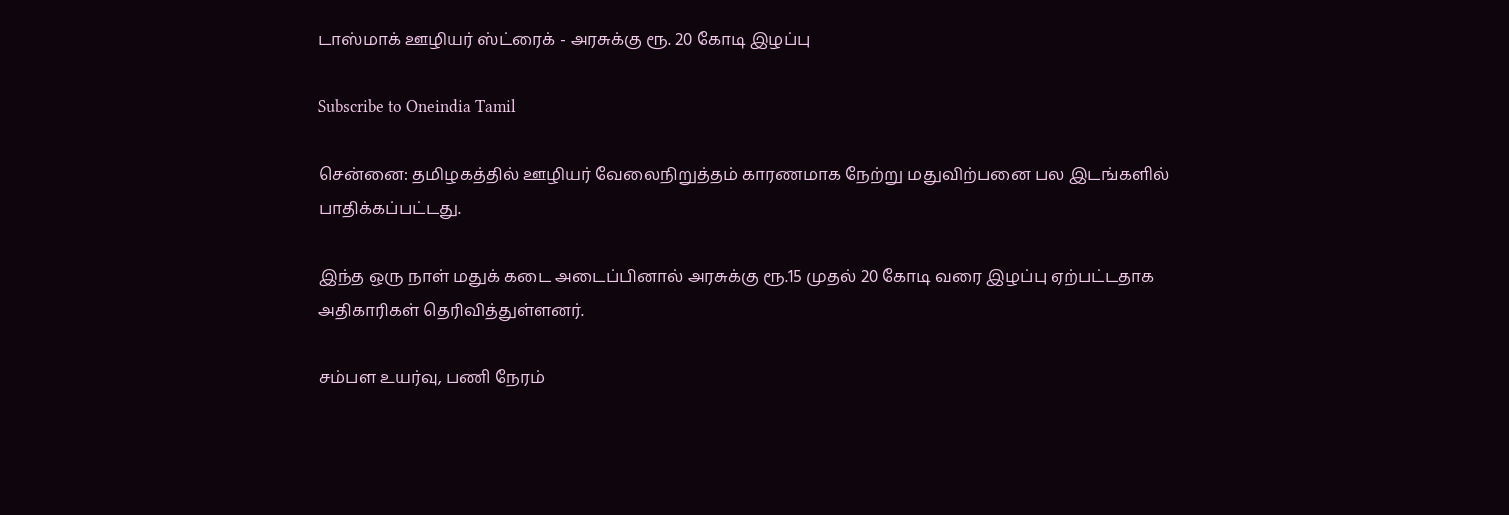டாஸ்மாக் ஊழியர் ஸ்ட்ரைக் - அரசுக்கு ரூ. 20 கோடி இழப்பு

Subscribe to Oneindia Tamil

சென்னை: தமிழகத்தில் ஊழியர் வேலைநிறுத்தம் காரணமாக நேற்று மதுவிற்பனை பல இடங்களில் பாதிக்கப்பட்டது.

இந்த ஒரு நாள் மதுக் கடை அடைப்பினால் அரசுக்கு ரூ.15 முதல் 20 கோடி வரை இழப்பு ஏற்பட்டதாக அதிகாரிகள் தெரிவித்துள்ளனர்.

சம்பள உயர்வு, பணி நேரம்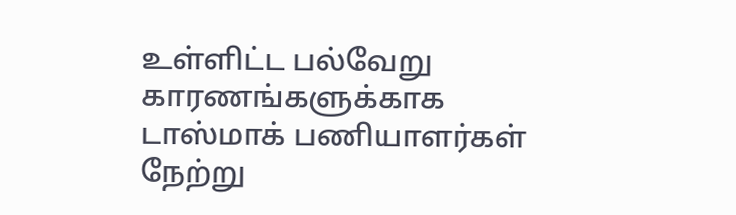உள்ளிட்ட பல்வேறு காரணங்களுக்காக டாஸ்மாக் பணியாளர்கள் நேற்று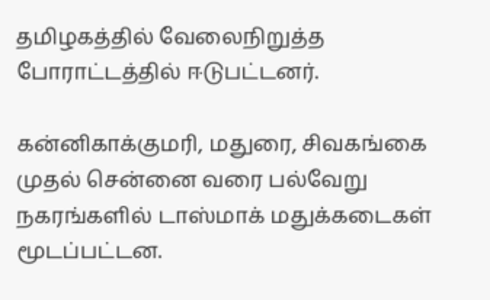தமிழகத்தில் வேலைநிறுத்த போராட்டத்தில் ஈடுபட்டனர்.

கன்னிகாக்குமரி, மதுரை, சிவகங்கை முதல் சென்னை வரை பல்வேறு நகரங்களில் டாஸ்மாக் மதுக்கடைகள் மூடப்பட்டன.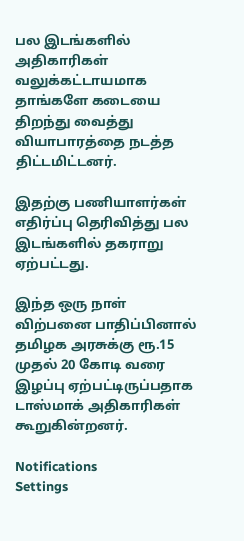பல இடங்களில் அதிகாரிகள் வலுக்கட்டாயமாக தாங்களே கடையை திறந்து வைத்து வியாபாரத்தை நடத்த திட்டமிட்டனர்.

இதற்கு பணியாளர்கள் எதிர்ப்பு தெரிவித்து பல இடங்களில் தகராறு ஏற்பட்டது.

இந்த ஒரு நாள் விற்பனை பாதிப்பினால் தமிழக அரசுக்கு ரூ.15 முதல் 20 கோடி வரை இழப்பு ஏற்பட்டிருப்பதாக டாஸ்மாக் அதிகாரிகள் கூறுகின்றனர்.

Notifications
Settings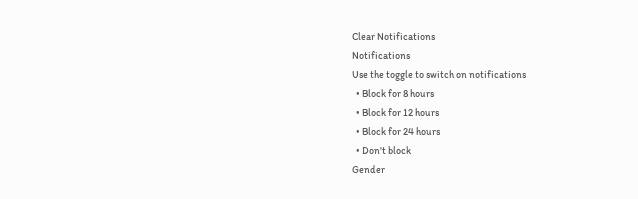Clear Notifications
Notifications
Use the toggle to switch on notifications
  • Block for 8 hours
  • Block for 12 hours
  • Block for 24 hours
  • Don't block
Gender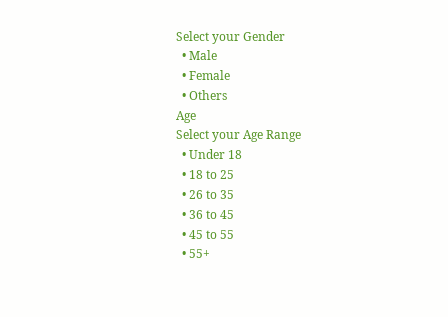Select your Gender
  • Male
  • Female
  • Others
Age
Select your Age Range
  • Under 18
  • 18 to 25
  • 26 to 35
  • 36 to 45
  • 45 to 55
  • 55+